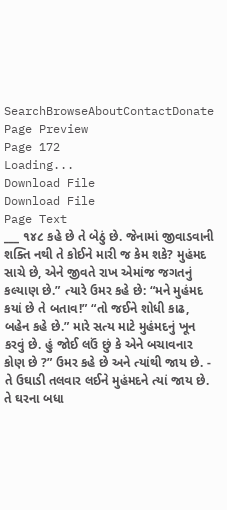SearchBrowseAboutContactDonate
Page Preview
Page 172
Loading...
Download File
Download File
Page Text
___ ૧૪૮ કહે છે તે બેઠું છે. જેનામાં જીવાડવાની શક્તિ નથી તે કોઈને મારી જ કેમ શકે? મુહંમદ સાચે છે, એને જીવતે રાખ એમાંજ જગતનું કલ્યાણ છે.” ત્યારે ઉમર કહે છે: “મને મુહંમદ કયાં છે તે બતાવ!” “તો જઈને શોધી કાઢ, બહેન કહે છે.” મારે સત્ય માટે મુહંમદનું ખૂન કરવું છે. હું જોઈ લઉં છું કે એને બચાવનાર કોણ છે ?” ઉમર કહે છે અને ત્યાંથી જાય છે. - તે ઉઘાડી તલવાર લઈને મુહંમદને ત્યાં જાય છે. તે ઘરના બધા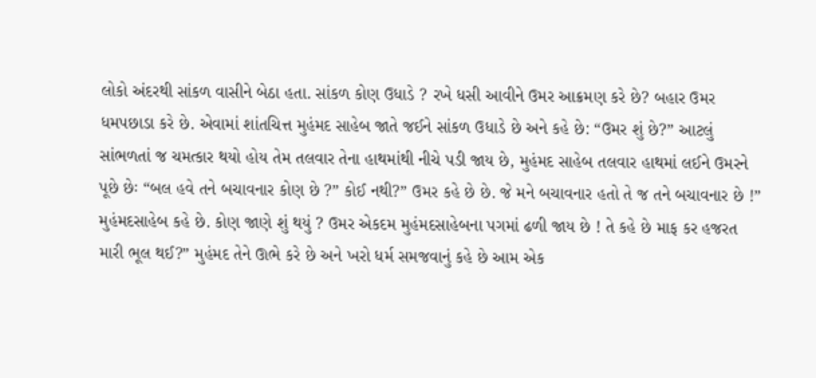લોકો અંદરથી સાંકળ વાસીને બેઠા હતા. સાંકળ કોણ ઉધાડે ? રખે ધસી આવીને ઉમર આક્રમણ કરે છે? બહાર ઉમર ધમપછાડા કરે છે. એવામાં શાંતચિત્ત મુહંમદ સાહેબ જાતે જઈને સાંકળ ઉધાડે છે અને કહે છે: “ઉમર શું છે?” આટલું સાંભળતાં જ ચમત્કાર થયો હોય તેમ તલવાર તેના હાથમાંથી નીચે પડી જાય છે, મુહંમદ સાહેબ તલવાર હાથમાં લઈને ઉમરને પૂછે છેઃ “બલ હવે તને બચાવનાર કોણ છે ?” કોઈ નથી?” ઉમર કહે છે છે. જે મને બચાવનાર હતો તે જ તને બચાવનાર છે !” મુહંમદસાહેબ કહે છે. કોણ જાણે શું થયું ? ઉમર એકદમ મુહંમદસાહેબના પગમાં ઢળી જાય છે ! તે કહે છે માફ કર હજરત મારી ભૂલ થઈ?” મુહંમદ તેને ઊભે કરે છે અને ખરો ધર્મ સમજવાનું કહે છે આમ એક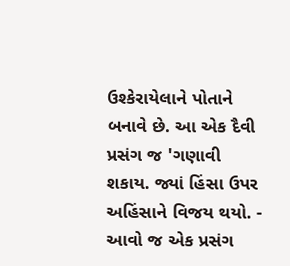ઉશ્કેરાયેલાને પોતાને બનાવે છે. આ એક દૈવી પ્રસંગ જ 'ગણાવી શકાય. જ્યાં હિંસા ઉપર અહિંસાને વિજય થયો. - આવો જ એક પ્રસંગ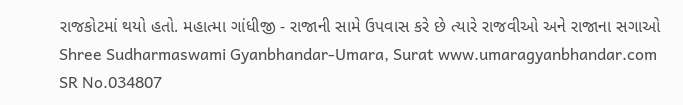રાજકોટમાં થયો હતો. મહાત્મા ગાંધીજી - રાજાની સામે ઉપવાસ કરે છે ત્યારે રાજવીઓ અને રાજાના સગાઓ Shree Sudharmaswami Gyanbhandar-Umara, Surat www.umaragyanbhandar.com
SR No.034807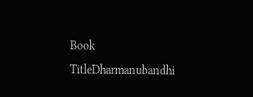Book TitleDharmanubandhi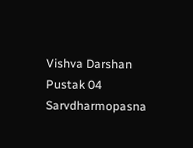Vishva Darshan Pustak 04 Sarvdharmopasna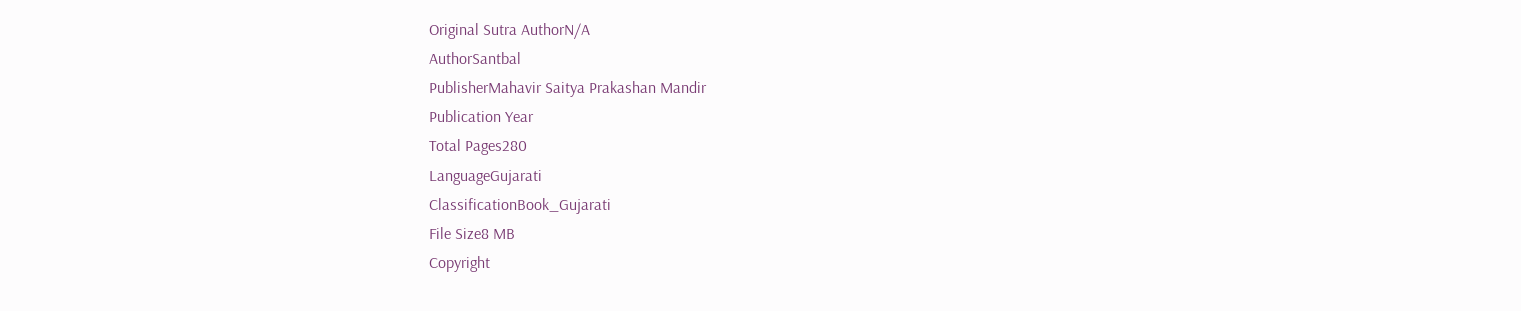Original Sutra AuthorN/A
AuthorSantbal
PublisherMahavir Saitya Prakashan Mandir
Publication Year
Total Pages280
LanguageGujarati
ClassificationBook_Gujarati
File Size8 MB
Copyright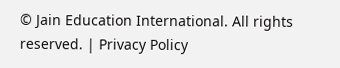© Jain Education International. All rights reserved. | Privacy Policy